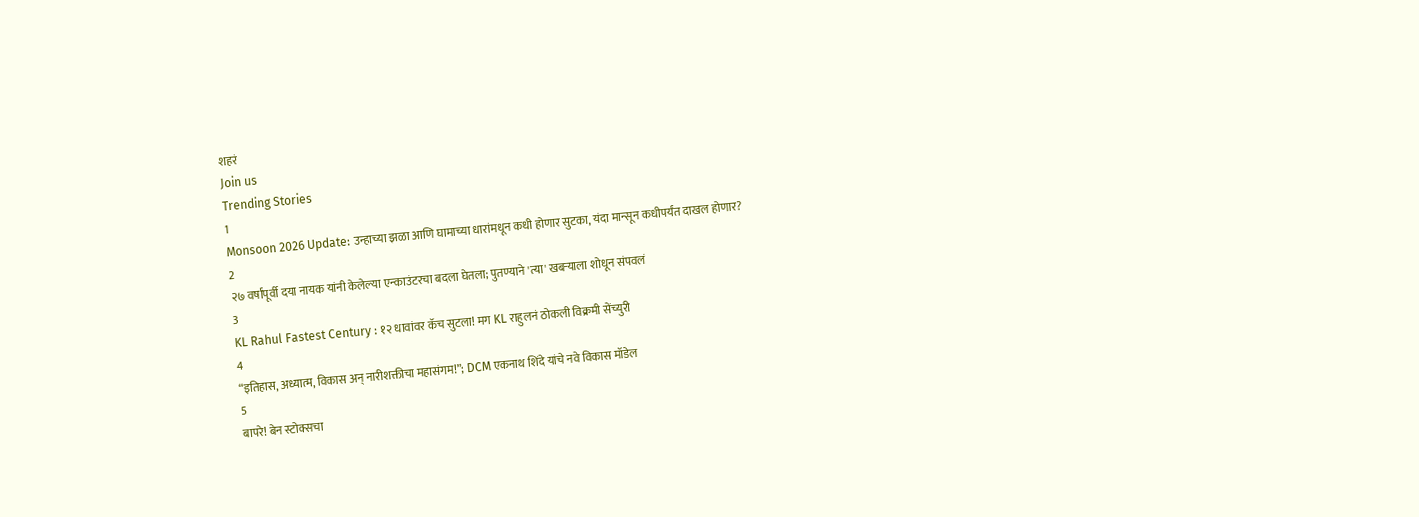शहरं
Join us
Trending Stories
1
Monsoon 2026 Update: उन्हाच्या झळा आणि घामाच्या धारांमधून कधी होणार सुटका, यंदा मान्सून कधीपर्यंत दाखल होणार?
2
२७ वर्षांपूर्वी दया नायक यांनी केलेल्या एन्काउंटरचा बदला घेतला; पुतण्याने 'त्या' खबऱ्याला शोधून संपवलं
3
KL Rahul Fastest Century : १२ धावांवर कॅच सुटला! मग KL राहुलनं ठोकली विक्रमी सेंच्युरी
4
“इतिहास, अध्यात्म, विकास अन् नारीशक्तीचा महासंगम!”; DCM एकनाथ शिंदे यांचे नवे विकास मॉडेल
5
बापरे! बेन स्टोक्सचा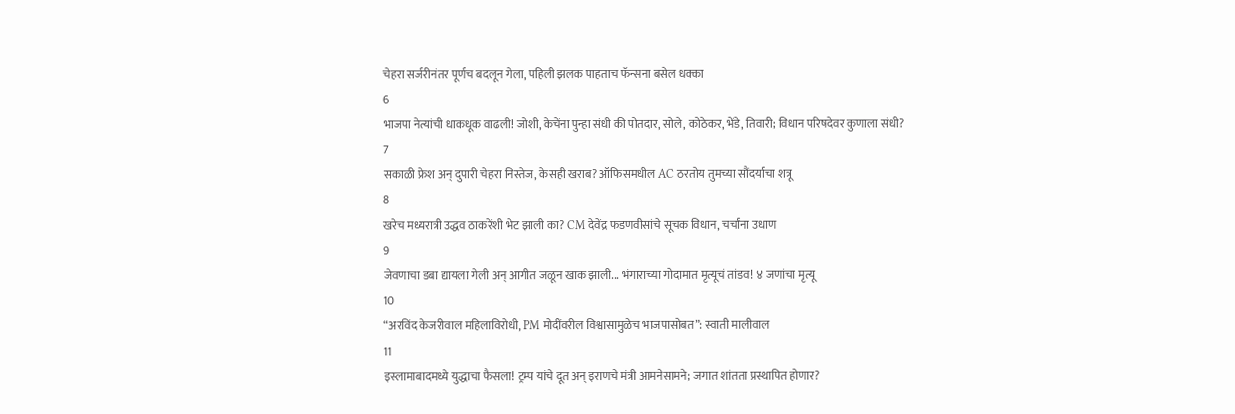चेहरा सर्जरीनंतर पूर्णच बदलून गेला, पहिली झलक पाहताच फॅन्सना बसेल धक्का
6
भाजपा नेत्यांची धाकधूक वाढली! जोशी, केचेंना पुन्हा संधी की पोतदार, सोले, कोठेकर, भेंडे, तिवारी; विधान परिषदेवर कुणाला संधी?
7
सकाळी फ्रेश अन् दुपारी चेहरा निस्तेज, केसही खराब? ऑफिसमधील AC ठरतोय तुमच्या सौंदर्याचा शत्रू
8
खरेच मध्यरात्री उद्धव ठाकरेंशी भेट झाली का? CM देवेंद्र फडणवीसांचे सूचक विधान, चर्चांना उधाण
9
जेवणाचा डबा द्यायला गेली अन् आगीत जळून खाक झाली... भंगाराच्या गोदामात मृत्यूचं तांडव! ४ जणांचा मृत्यू
10
“अरविंद केजरीवाल महिलाविरोधी, PM मोदींवरील विश्वासामुळेच भाजपासोबत”: स्वाती मालीवाल
11
इस्लामाबादमध्ये युद्धाचा फैसला! ट्रम्प यांचे दूत अन् इराणचे मंत्री आमनेसामने; जगात शांतता प्रस्थापित होणार?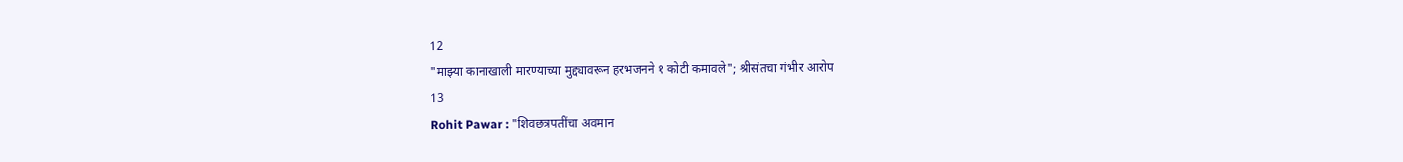12
"माझ्या कानाखाली मारण्याच्या मुद्द्यावरून हरभजनने १ कोटी कमावले"; श्रीसंतचा गंभीर आरोप
13
Rohit Pawar : "शिवछत्रपतींचा अवमान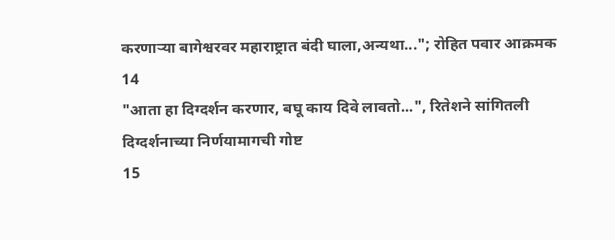करणाऱ्या बागेश्वरवर महाराष्ट्रात बंदी घाला,अन्यथा..."; रोहित पवार आक्रमक
14
"आता हा दिग्दर्शन करणार, बघू काय दिवे लावतो...", रितेशने सांगितली दिग्दर्शनाच्या निर्णयामागची गोष्ट
15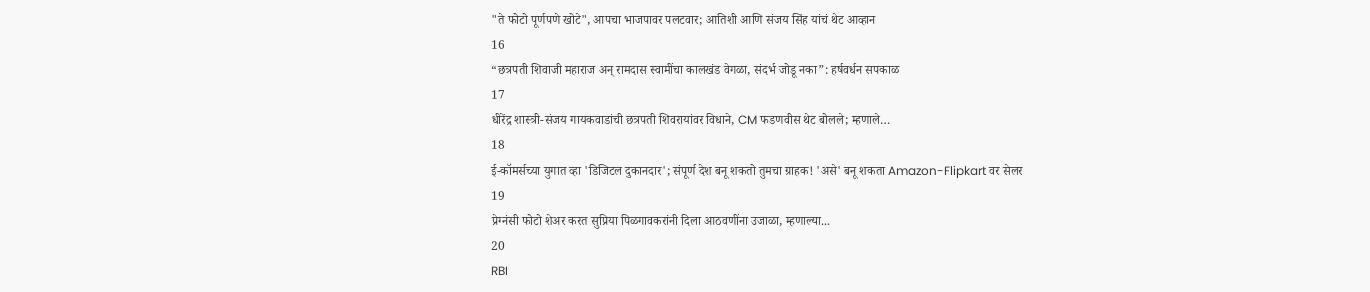"ते फोटो पूर्णपणे खोटे", आपचा भाजपावर पलटवार; आतिशी आणि संजय सिंह यांचं थेट आव्हान
16
“छत्रपती शिवाजी महाराज अन् रामदास स्वामींचा कालखंड वेगळा, संदर्भ जोडू नका”: हर्षवर्धन सपकाळ
17
धीरेंद्र शास्त्री-संजय गायकवाडांची छत्रपती शिवरायांवर विधाने, CM फडणवीस थेट बोलले; म्हणाले…
18
ई-कॉमर्सच्या युगात व्हा 'डिजिटल दुकानदार'; संपूर्ण देश बनू शकतो तुमचा ग्राहक! 'असे' बनू शकता Amazon-Flipkart वर सेलर
19
प्रेग्नंसी फोटो शेअर करत सुप्रिया पिळगावकरांनी दिला आठवणींना उजाळा, म्हणाल्या...
20
RBI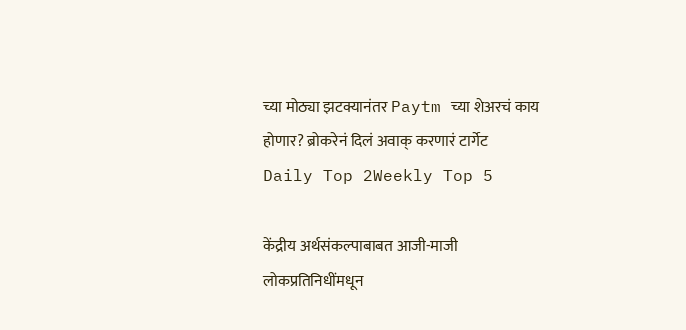च्या मोठ्या झटक्यानंतर Paytm च्या शेअरचं काय होणार? ब्रोकरेनं दिलं अवाक् करणारं टार्गेट
Daily Top 2Weekly Top 5

केंद्रीय अर्थसंकल्पाबाबत आजी-माजी लोकप्रतिनिधींमधून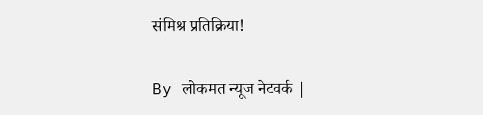संमिश्र प्रतिक्रिया!

By लोकमत न्यूज नेटवर्क |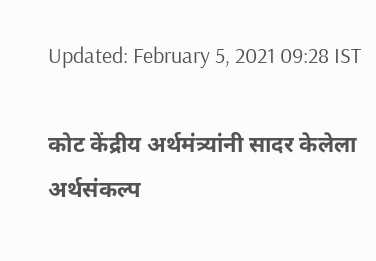Updated: February 5, 2021 09:28 IST

कोट केंद्रीय अर्थमंत्र्यांनी सादर केलेला अर्थसंकल्प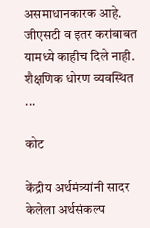असमाधानकारक आहे. जीएसटी व इतर करांबाबत यामध्ये काहीच दिले नाही. शैक्षणिक धोरण व्यवस्थित ...

कोट

केंद्रीय अर्थमंत्र्यांनी सादर केलेला अर्थसंकल्प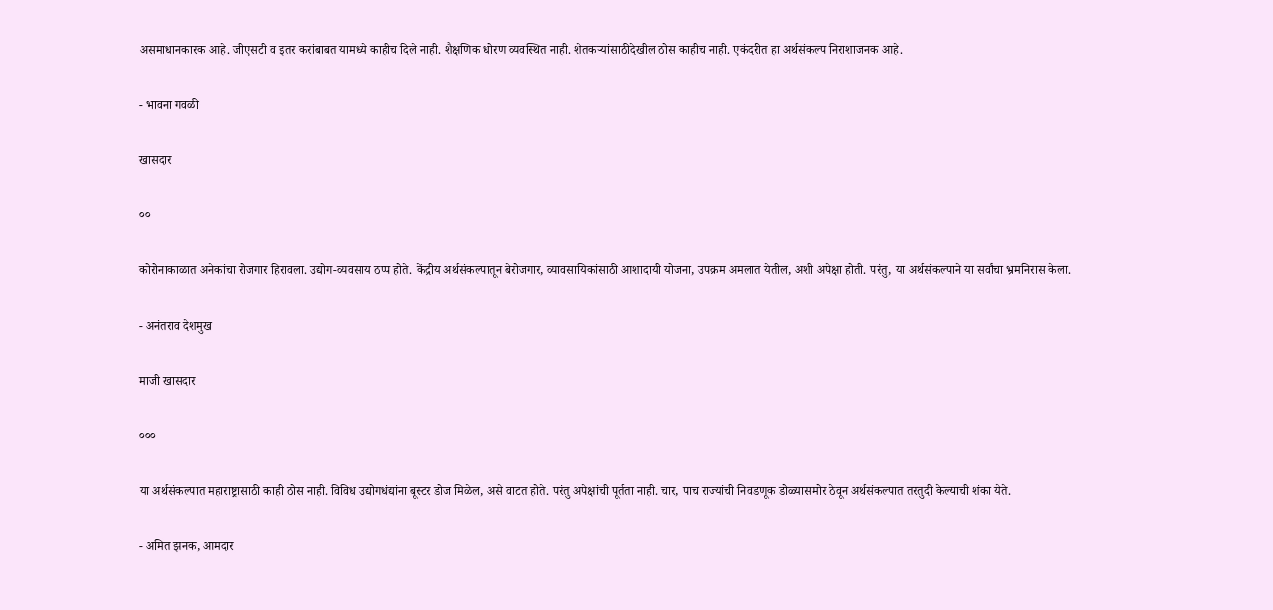असमाधानकारक आहे. जीएसटी व इतर करांबाबत यामध्ये काहीच दिले नाही. शैक्षणिक धोरण व्यवस्थित नाही. शेतकऱ्यांसाठीदेखील ठोस काहीच नाही. एकंदरीत हा अर्थसंकल्प निराशाजनक आहे.

- भावना गवळी

खासदार

००

कोरोनाकाळात अनेकांचा रोजगार हिरावला. उद्योग-व्यवसाय ठप्प होते. केंद्रीय अर्थसंकल्पातून बेरोजगार, व्यावसायिकांसाठी आशादायी योजना, उपक्रम अमलात येतील, अशी अपेक्षा होती. परंतु, या अर्थसंकल्पाने या सर्वांचा भ्रमनिरास केला.

- अनंतराव देशमुख

माजी खासदार

०००

या अर्थसंकल्पात महाराष्ट्रासाठी काही ठोस नाही. विविध उद्योगधंद्यांना बूस्टर डोज मिळेल, असे वाटत होते. परंतु अपेक्षांची पूर्तता नाही. चार, पाच राज्यांची निवडणूक डोळ्यासमोर ठेवून अर्थसंकल्पात तरतुदी केल्याची शंका येते.

- अमित झनक, आमदार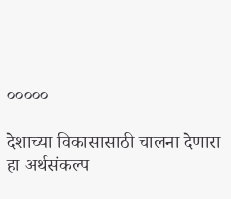०००००

देशाच्या विकासासाठी चालना देणारा हा अर्थसंकल्प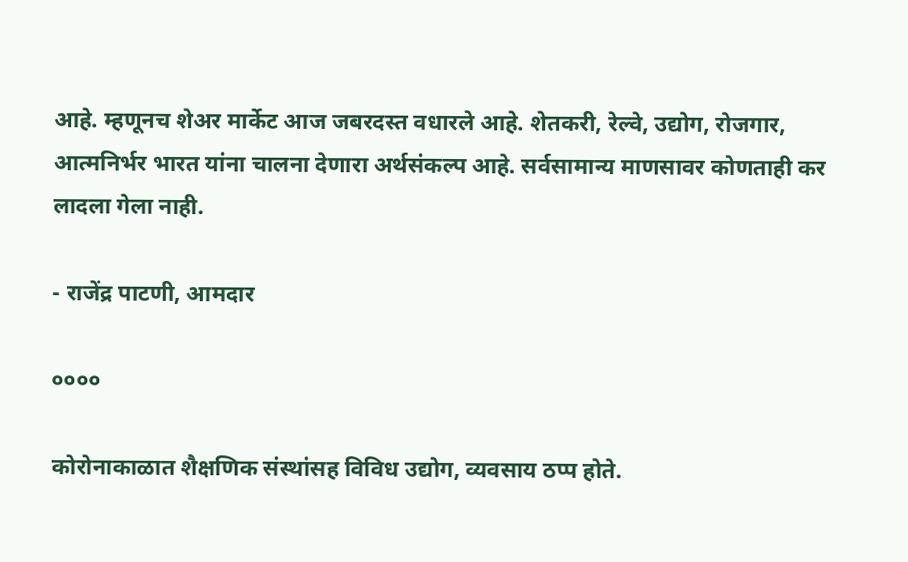आहे. म्हणूनच शेअर मार्केट आज जबरदस्त वधारले आहे. शेतकरी, रेल्वे, उद्योग, रोजगार, आत्मनिर्भर भारत यांना चालना देणारा अर्थसंकल्प आहे. सर्वसामान्य माणसावर कोणताही कर लादला गेला नाही.

- राजेंद्र पाटणी, आमदार

००००

कोरोनाकाळात शैक्षणिक संस्थांसह विविध उद्योग, व्यवसाय ठप्प होते.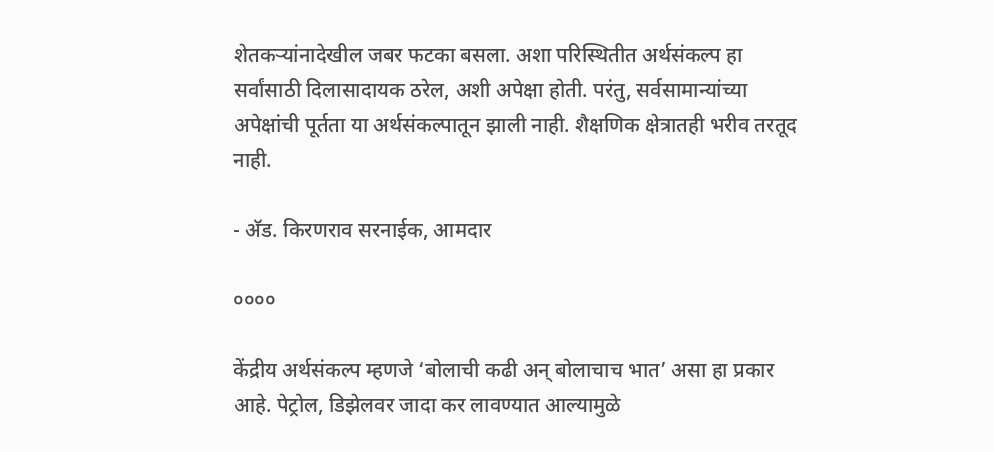शेतकऱ्यांनादेखील जबर फटका बसला. अशा परिस्थितीत अर्थसंकल्प हा सर्वांसाठी दिलासादायक ठरेल, अशी अपेक्षा होती. परंतु, सर्वसामान्यांच्या अपेक्षांची पूर्तता या अर्थसंकल्पातून झाली नाही. शैक्षणिक क्षेत्रातही भरीव तरतूद नाही.

- अ‍ॅड. किरणराव सरनाईक, आमदार

००००

केंद्रीय अर्थसंकल्प म्हणजे ‘बोलाची कढी अन् बोलाचाच भात’ असा हा प्रकार आहे. पेट्रोल, डिझेलवर जादा कर लावण्यात आल्यामुळे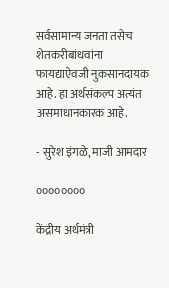सर्वसामान्य जनता तसेच शेतकरीबांधवांना फायद्याऐवजी नुकसानदायक आहे. हा अर्थसंकल्प अत्यंत असमाधानकारक आहे.

- सुरेश इंगळे, माजी आमदार

००००००००

केंद्रीय अर्थमंत्री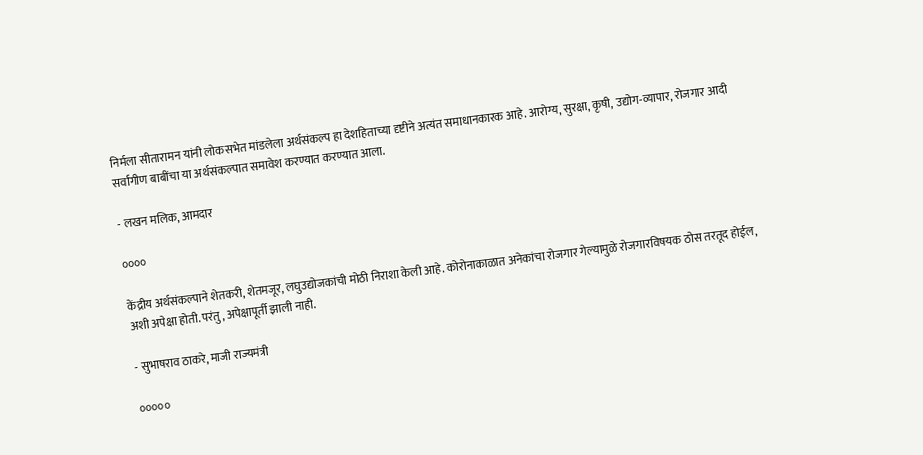निर्मला सीतारामन यांनी लोकसभेत मांडलेला अर्थसंकल्प हा देशहिताच्या दृष्टीने अत्यंत समाधानकारक आहे. आरोग्य, सुरक्षा, कृषी, उद्योग-व्यापार, रोजगार आदी सर्वांगीण बाबींचा या अर्थसंकल्पात समावेश करण्यात करण्यात आला.

- लखन मलिक, आमदार

००००

केंद्रीय अर्थसंकल्पाने शेतकरी, शेतमजूर, लघुउद्योजकांची मोठी निराशा केली आहे. कोरोनाकाळात अनेकांचा रोजगार गेल्यामुळे रोजगारविषयक ठोस तरतूद होईल, अशी अपेक्षा होती. परंतु, अपेक्षापूर्ती झाली नाही.

- सुभाषराव ठाकरे, माजी राज्यमंत्री

०००००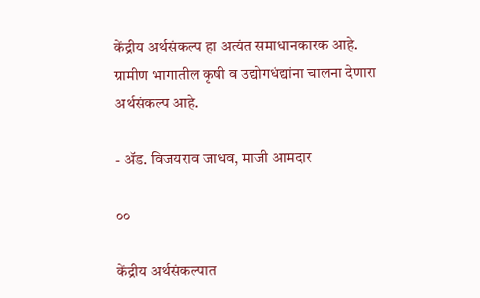केंद्रीय अर्थसंकल्प हा अत्यंत समाधानकारक आहे. ग्रामीण भागातील कृषी व उद्योगधंद्यांना चालना देणारा अर्थसंकल्प आहे.

- अ‍ॅड. विजयराव जाधव, माजी आमदार

००

केंद्रीय अर्थसंकल्पात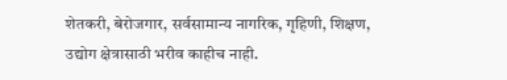शेतकरी, बेरोजगार, सर्वसामान्य नागरिक, गृहिणी, शिक्षण, उद्योग क्षेत्रासाठी भरीव काहीच नाही.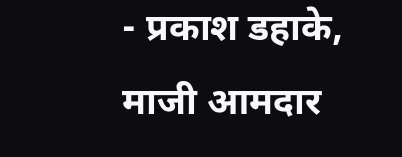- प्रकाश डहाके, माजी आमदार